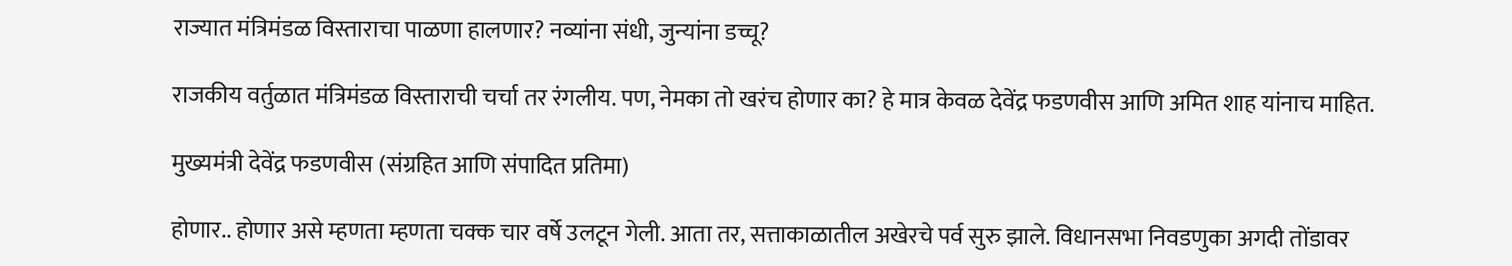राज्यात मंत्रिमंडळ विस्ताराचा पाळणा हालणार? नव्यांना संधी, जुन्यांना डच्चू?

राजकीय वर्तुळात मंत्रिमंडळ विस्ताराची चर्चा तर रंगलीय. पण, नेमका तो खरंच होणार का? हे मात्र केवळ देवेंद्र फडणवीस आणि अमित शाह यांनाच माहित.

मुख्यमंत्री देवेंद्र फडणवीस (संग्रहित आणि संपादित प्रतिमा)

होणार.. होणार असे म्हणता म्हणता चक्क चार वर्षे उलटून गेली. आता तर, सत्ताकाळातील अखेरचे पर्व सुरु झाले. विधानसभा निवडणुका अगदी तोंडावर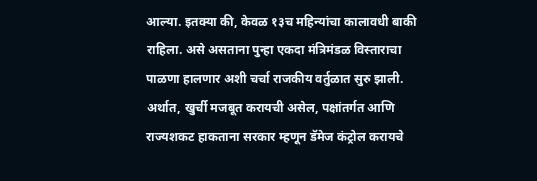आल्या. इतक्या की, केवळ १३च महिन्यांचा कालावधी बाकी राहिला. असे असताना पुन्हा एकदा मंत्रिमंडळ विस्ताराचा पाळणा हालणार अशी चर्चा राजकीय वर्तुळात सुरु झाली. अर्थात, खुर्ची मजबूत करायची असेल, पक्षांतर्गत आणि राज्यशकट हाकताना सरकार म्हणून डॅमेज कंट्रोल करायचे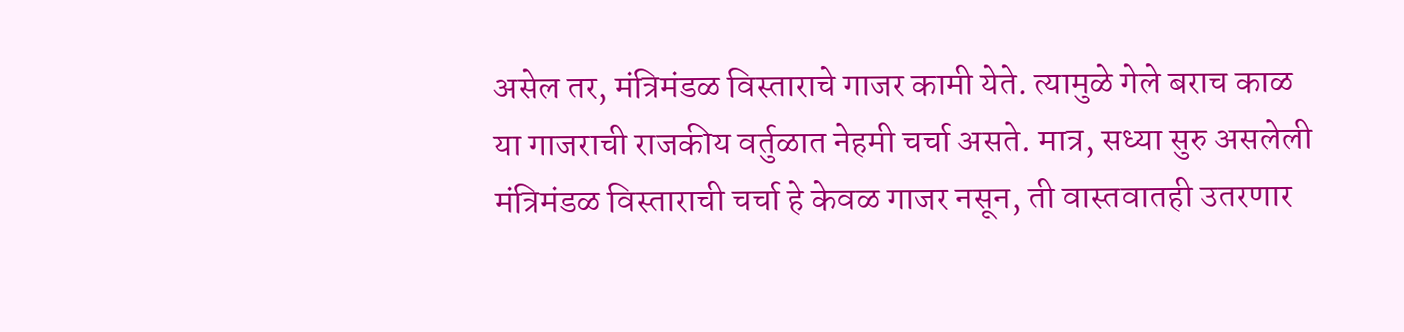असेल तर, मंत्रिमंडळ विस्ताराचे गाजर कामी येते. त्यामुळे गेले बराच काळ या गाजराची राजकीय वर्तुळात नेहमी चर्चा असते. मात्र, सध्या सुरु असलेली मंत्रिमंडळ विस्ताराची चर्चा हे केवळ गाजर नसून, ती वास्तवातही उतरणार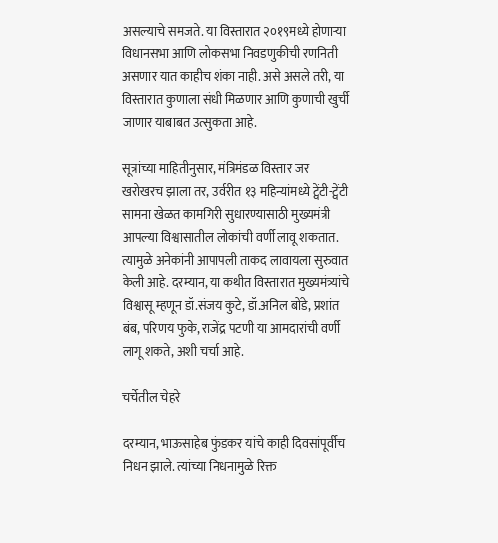असल्याचे समजते. या विस्तारात २०१९मध्ये होणाऱ्या विधानसभा आणि लोकसभा निवडणुकीची रणनिती असणार यात काहीच शंका नाही. असे असले तरी, या विस्तारात कुणाला संधी मिळणार आणि कुणाची खुर्ची जाणार याबाबत उत्सुकता आहे.

सूत्रांच्या माहितीनुसार, मंत्रिमंडळ विस्तार जर खरोखरच झाला तर, उर्वरीत १३ महिन्यांमध्ये ट्वेंटी-ट्वेंटी सामना खेळत कामगिरी सुधारण्यासाठी मुख्यमंत्री आपल्या विश्वासातील लोकांची वर्णी लावू शकतात. त्यामुळे अनेकांनी आपापली ताकद लावायला सुरुवात केली आहे. दरम्यान, या कथीत विस्तारात मुख्यमंत्र्यांचे विश्वासू म्हणून डॉ.संजय कुटे, डॉ.अनिल बोंडे, प्रशांत बंब, परिणय फुके, राजेंद्र पटणी या आमदारांची वर्णी लागू शकते, अशी चर्चा आहे.

चर्चेतील चेहरे

दरम्यान, भाऊसाहेब फुंडकर यांचे काही दिवसांपूर्वीच निधन झाले. त्यांच्या निधनामुळे रिक्त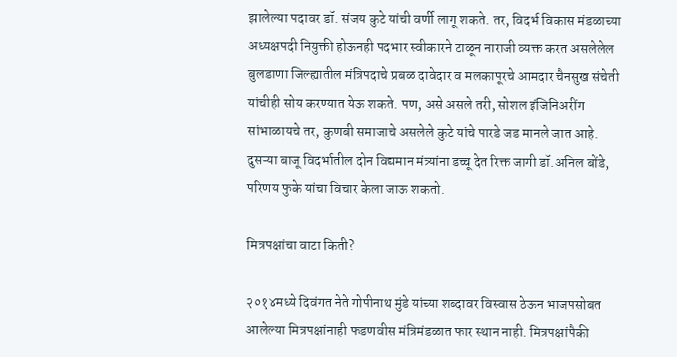झालेल्या पदावर डॉ. संजय कुटे यांची वर्णी लागू शकते. तर, विदर्भ विकास मंडळाच्या अध्यक्षपदी नियुक्ती होऊनही पदभार स्वीकारने टाळून नाराजी व्यक्त करत असलेलेल बुलडाणा जिल्ह्यातील मंत्रिपदाचे प्रबळ दावेदार व मलकापूरचे आमदार चैनसुख संचेती यांचीही सोय करण्यात येऊ शकते. पण, असे असले तरी, सोशल इंजिनिअरींग सांभाळायचे तर, कुणबी समाजाचे असलेले कुटे यांचे पारडे जड मानले जात आहे. दुसऱ्या बाजू विदर्भातील दोन विद्यमान मंत्र्यांना डच्चू देत रिक्त जागी डॉ.अनिल बोंडे, परिणय फुके यांचा विचार केला जाऊ शकतो.

मित्रपक्षांचा वाटा किती?

२०१४मध्ये दिवंगत नेते गोपीनाथ मुंडे यांच्या शब्दावर विस्वास ठेऊन भाजपसोबत आलेल्या मित्रपक्षांनाही फडणवीस मंत्रिमंडळात फार स्थान नाही. मित्रपक्षांपैकी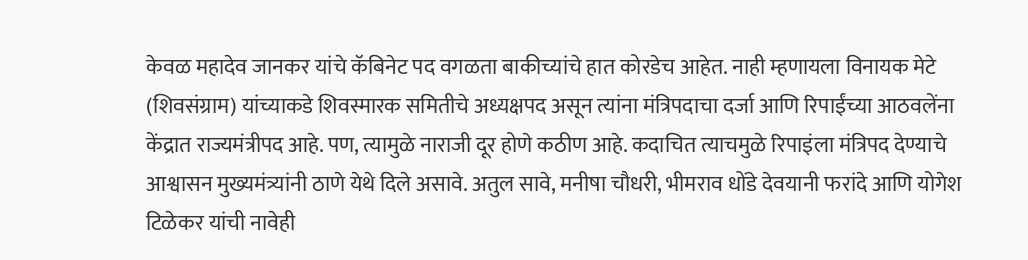केवळ महादेव जानकर यांचे कॅबिनेट पद वगळता बाकीच्यांचे हात कोरडेच आहेत. नाही म्हणायला विनायक मेटे (शिवसंग्राम) यांच्याकडे शिवस्मारक समितीचे अध्यक्षपद असून त्यांना मंत्रिपदाचा दर्जा आणि रिपाईंच्या आठवलेंना केंद्रात राज्यमंत्रीपद आहे. पण, त्यामुळे नाराजी दूर होणे कठीण आहे. कदाचित त्याचमुळे रिपाइंला मंत्रिपद देण्याचे आश्वासन मुख्यमंत्र्यांनी ठाणे येथे दिले असावे. अतुल सावे, मनीषा चौधरी, भीमराव धोंडे देवयानी फरांदे आणि योगेश टिळेकर यांची नावेही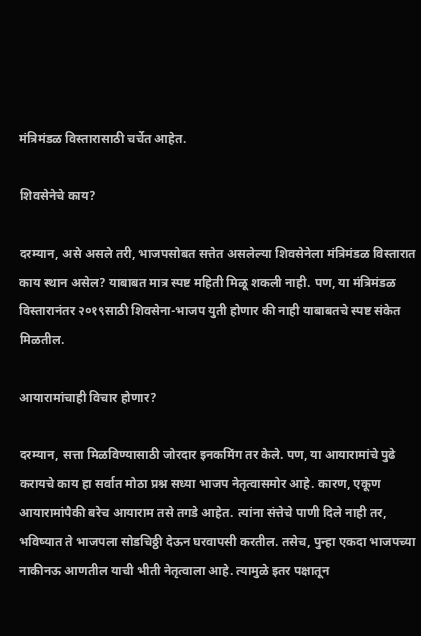मंत्रिमंडळ विस्तारासाठी चर्चेत आहेत.

शिवसेनेचे काय?

दरम्यान, असे असले तरी, भाजपसोबत सत्तेत असलेल्या शिवसेनेला मंत्रिमंडळ विस्तारात काय स्थान असेल? याबाबत मात्र स्पष्ट महिती मिळू शकली नाही. पण, या मंत्रिमंडळ विस्तारानंतर २०१९साठी शिवसेना-भाजप युती होणार की नाही याबाबतचे स्पष्ट संकेत मिळतील.

आयारामांचाही विचार होणार?

दरम्यान, सत्ता मिळविण्यासाठी जोरदार इनकमिंग तर केले. पण, या आयारामांचे पुढे करायचे काय हा सर्वात मोठा प्रश्न सध्या भाजप नेतृत्वासमोर आहे. कारण, एकूण आयारामांपैकी बरेच आयाराम तसे तगडे आहेत. त्यांना संत्तेचे पाणी दिले नाही तर, भविष्यात ते भाजपला सोडचिठ्ठी देऊन घरवापसी करतील. तसेच, पुन्हा एकदा भाजपच्या नाकीनऊ आणतील याची भीती नेतृत्वाला आहे. त्यामुळे इतर पक्षातून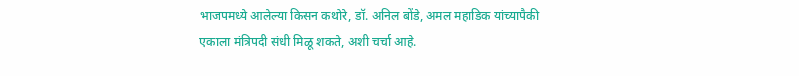भाजपमध्ये आलेल्या किसन कथोरे, डॉ. अनिल बोंडे, अमल महाडिक यांच्यापैकी एकाला मंत्रिपदी संधी मिळू शकते, अशी चर्चा आहे.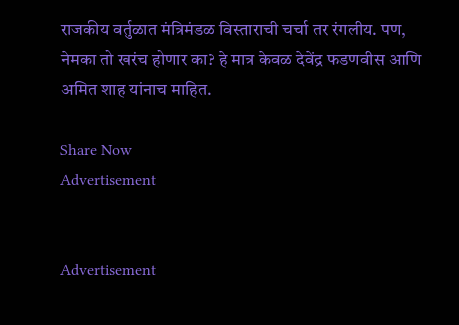राजकीय वर्तुळात मंत्रिमंडळ विस्ताराची चर्चा तर रंगलीय. पण, नेमका तो खरंच होणार का? हे मात्र केवळ देवेंद्र फडणवीस आणि अमित शाह यांनाच माहित.

Share Now
Advertisement


Advertisement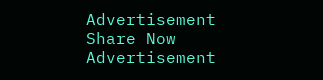Advertisement
Share Now
Advertisement